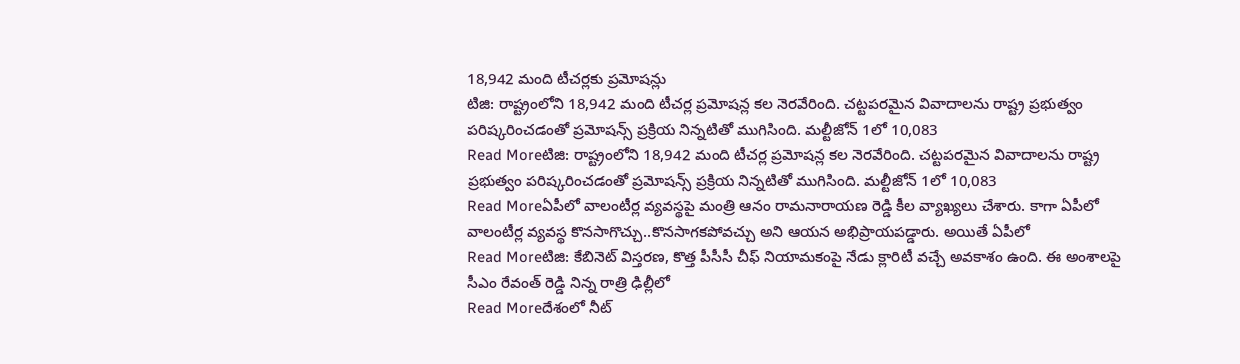18,942 మంది టీచర్లకు ప్రమోషన్లు
టిజి: రాష్ట్రంలోని 18,942 మంది టీచర్ల ప్రమోషన్ల కల నెరవేరింది. చట్టపరమైన వివాదాలను రాష్ట్ర ప్రభుత్వం పరిష్కరించడంతో ప్రమోషన్స్ ప్రక్రియ నిన్నటితో ముగిసింది. మల్టీజోన్ 1లో 10,083
Read Moreటిజి: రాష్ట్రంలోని 18,942 మంది టీచర్ల ప్రమోషన్ల కల నెరవేరింది. చట్టపరమైన వివాదాలను రాష్ట్ర ప్రభుత్వం పరిష్కరించడంతో ప్రమోషన్స్ ప్రక్రియ నిన్నటితో ముగిసింది. మల్టీజోన్ 1లో 10,083
Read Moreఏపీలో వాలంటీర్ల వ్యవస్థపై మంత్రి ఆనం రామనారాయణ రెడ్డి కీల వ్యాఖ్యలు చేశారు. కాగా ఏపీలో వాలంటీర్ల వ్యవస్థ కొనసాగొచ్చు..కొనసాగకపోవచ్చు అని ఆయన అభిప్రాయపడ్డారు. అయితే ఏపీలో
Read Moreటిజి: కేబినెట్ విస్తరణ, కొత్త పీసీసీ చీఫ్ నియామకంపై నేడు క్లారిటీ వచ్చే అవకాశం ఉంది. ఈ అంశాలపై సీఎం రేవంత్ రెడ్డి నిన్న రాత్రి ఢిల్లీలో
Read Moreదేశంలో నీట్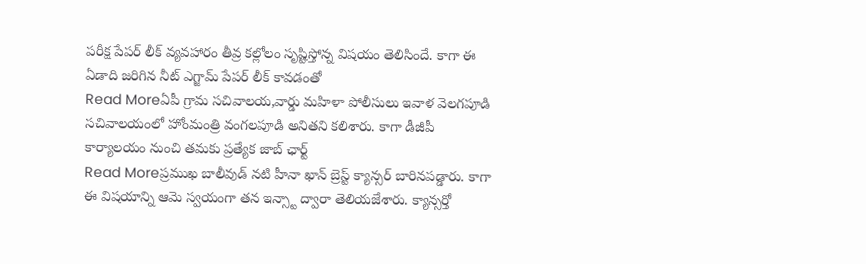పరీక్ష పేపర్ లీక్ వ్యవహారం తీవ్ర కల్లోలం సృష్టిస్తోన్న విషయం తెలిసిందే. కాగా ఈ ఏడాది జరిగిన నీట్ ఎగ్జామ్ పేపర్ లీక్ కావడంతో
Read Moreఏపీ గ్రామ సచివాలయ,వార్డు మహిళా పోలీసులు ఇవాళ వెలగపూడి సచివాలయంలో హోంమంత్రి వంగలపూడి అనితని కలిశారు. కాగా డీజీపీ కార్యాలయం నుంచి తమకు ప్రత్యేక జాబ్ ఛార్ట్
Read Moreప్రముఖ బాలీవుడ్ నటి హీనా ఖాన్ బ్రెస్ట్ క్యాన్సర్ బారినపడ్డారు. కాగా ఈ విషయాన్ని ఆమె స్వయంగా తన ఇన్స్టా ద్వారా తెలియజేశారు. క్యాన్సర్తో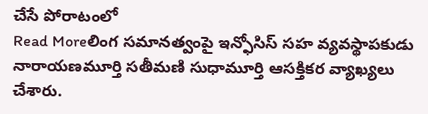చేసే పోరాటంలో
Read Moreలింగ సమానత్వంపై ఇన్ఫోసిస్ సహ వ్యవస్థాపకుడు నారాయణమూర్తి సతీమణి సుధామూర్తి ఆసక్తికర వ్యాఖ్యలు చేశారు.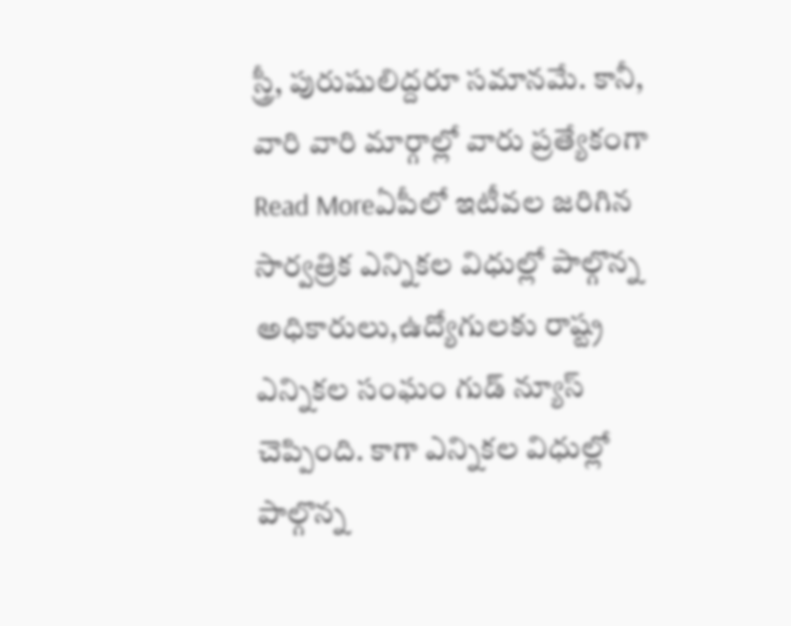స్త్రీ, పురుషులిద్దరూ సమానమే. కానీ, వారి వారి మార్గాల్లో వారు ప్రత్యేకంగా
Read Moreఏపీలో ఇటీవల జరిగిన సార్వత్రిక ఎన్నికల విధుల్లో పాల్గొన్న అధికారులు,ఉద్యోగులకు రాష్ట్ర ఎన్నికల సంఘం గుడ్ న్యూస్ చెప్పింది. కాగా ఎన్నికల విధుల్లో పాల్గొన్న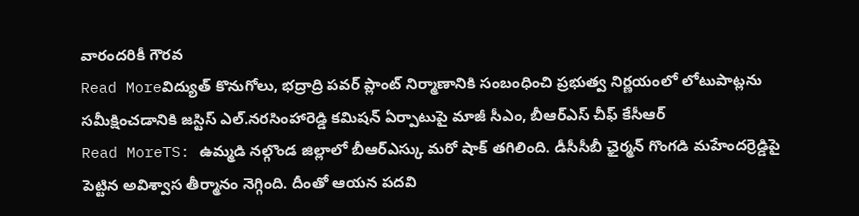వారందరికీ గౌరవ
Read Moreవిద్యుత్ కొనుగోలు, భద్రాద్రి పవర్ ప్లాంట్ నిర్మాణానికి సంబంధించి ప్రభుత్వ నిర్ణయంలో లోటుపాట్లను సమీక్షించడానికి జస్టిస్ ఎల్.నరసింహారెడ్డి కమిషన్ ఏర్పాటుపై మాజీ సీఎం, బీఆర్ఎస్ చీఫ్ కేసీఆర్
Read MoreTS: ఉమ్మడి నల్గొండ జిల్లాలో బీఆర్ఎస్కు మరో షాక్ తగిలింది. డీసీసీబీ ఛైర్మన్ గొంగడి మహేందర్రెడ్డిపై పెట్టిన అవిశ్వాస తీర్మానం నెగ్గింది. దీంతో ఆయన పదవి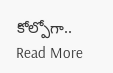కోల్పోగా..
Read More